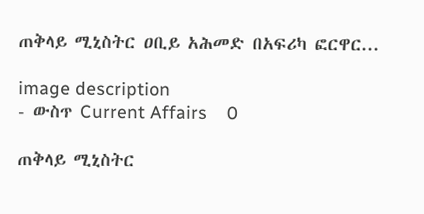ጠቅላይ ሚኒስትር ዐቢይ አሕመድ በአፍሪካ ፎርዋር...

image description
- ውስጥ Current Affairs    0

ጠቅላይ ሚኒስትር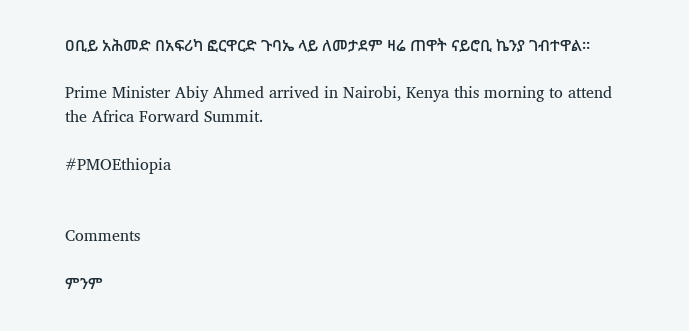ዐቢይ አሕመድ በአፍሪካ ፎርዋርድ ጉባኤ ላይ ለመታደም ዛሬ ጠዋት ናይሮቢ ኬንያ ገብተዋል።

Prime Minister Abiy Ahmed arrived in Nairobi, Kenya this morning to attend the Africa Forward Summit.

#PMOEthiopia


Comments

ምንም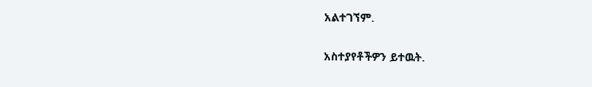አልተገኘም.

አስተያየቶችዎን ይተዉት.